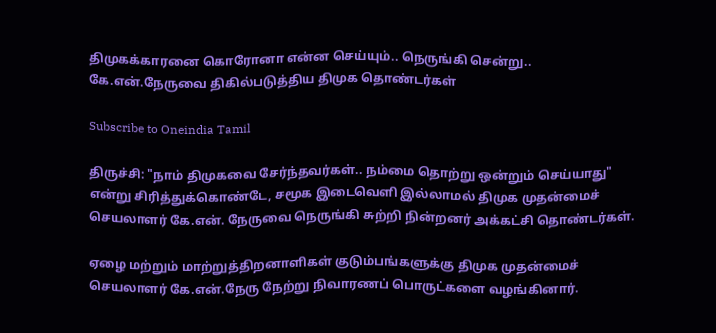திமுகக்காரனை கொரோனா என்ன செய்யும்.. நெருங்கி சென்று.. கே.என்.நேருவை திகில்படுத்திய திமுக தொண்டர்கள்

Subscribe to Oneindia Tamil

திருச்சி: "நாம் திமுகவை சேர்ந்தவர்கள்.. நம்மை தொற்று ஒன்றும் செய்யாது" என்று சிரித்துக்கொண்டே, சமூக இடைவெளி இல்லாமல் திமுக முதன்மைச் செயலாளர் கே.என். நேருவை நெருங்கி சுற்றி நின்றனர் அக்கட்சி தொண்டர்கள்.

ஏழை மற்றும் மாற்றுத்திறனாளிகள் குடும்பங்களுக்கு திமுக முதன்மைச் செயலாளர் கே.என்.நேரு நேற்று நிவாரணப் பொருட்களை வழங்கினார்.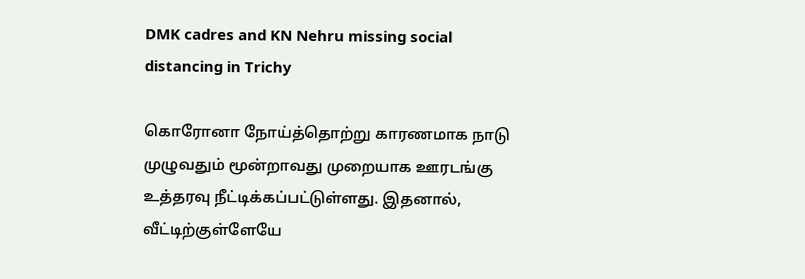DMK cadres and KN Nehru missing social distancing in Trichy

கொரோனா நோய்த்தொற்று காரணமாக நாடு முழுவதும் மூன்றாவது முறையாக ஊரடங்கு உத்தரவு நீட்டிக்கப்பட்டுள்ளது. இதனால், வீட்டிற்குள்ளேயே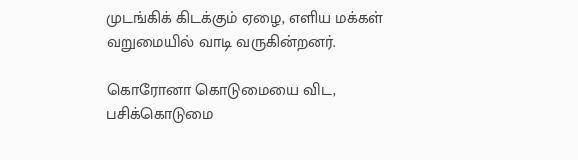முடங்கிக் கிடக்கும் ஏழை, எளிய மக்கள் வறுமையில் வாடி வருகின்றனர்.

கொரோனா கொடுமையை விட, பசிக்கொடுமை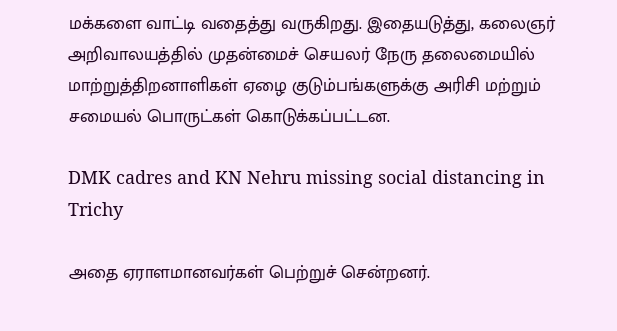மக்களை வாட்டி வதைத்து வருகிறது. இதையடுத்து, கலைஞர் அறிவாலயத்தில் முதன்மைச் செயலர் நேரு தலைமையில் மாற்றுத்திறனாளிகள் ஏழை குடும்பங்களுக்கு அரிசி மற்றும் சமையல் பொருட்கள் கொடுக்கப்பட்டன.

DMK cadres and KN Nehru missing social distancing in Trichy

அதை ஏராளமானவர்கள் பெற்றுச் சென்றனர்.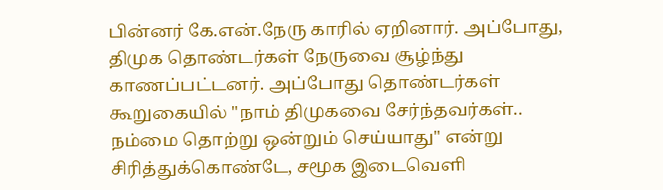பின்னர் கே.என்.நேரு காரில் ஏறினார். அப்போது, திமுக தொண்டர்கள் நேருவை சூழ்ந்து காணப்பட்டனர். அப்போது தொண்டர்கள் கூறுகையில் "நாம் திமுகவை சேர்ந்தவர்கள்.. நம்மை தொற்று ஒன்றும் செய்யாது" என்று சிரித்துக்கொண்டே, சமூக இடைவெளி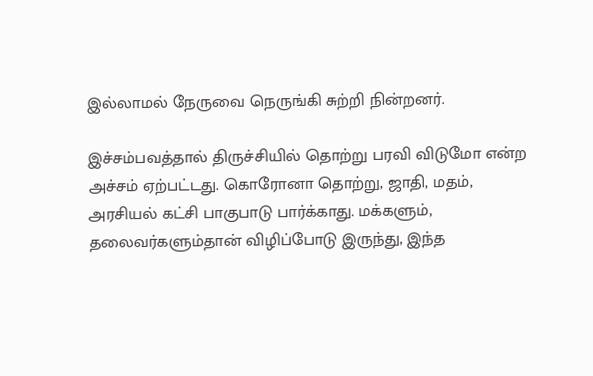இல்லாமல் நேருவை நெருங்கி சுற்றி நின்றனர்.

இச்சம்பவத்தால் திருச்சியில் தொற்று பரவி விடுமோ என்ற அச்சம் ஏற்பட்டது. கொரோனா தொற்று, ஜாதி, மதம், அரசியல் கட்சி பாகுபாடு பார்க்காது. மக்களும், தலைவர்களும்தான் விழிப்போடு இருந்து, இந்த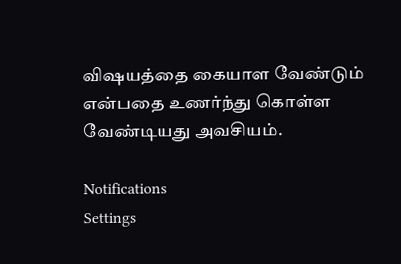விஷயத்தை கையாள வேண்டும் என்பதை உணர்ந்து கொள்ள வேண்டியது அவசியம்.

Notifications
Settings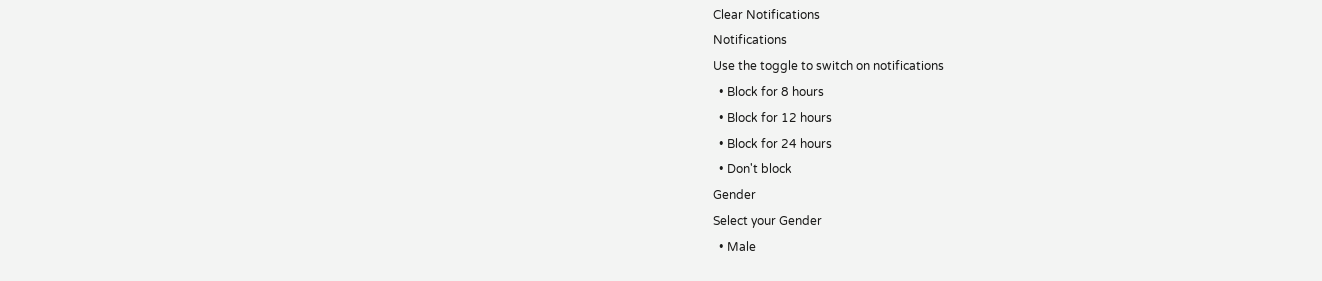Clear Notifications
Notifications
Use the toggle to switch on notifications
  • Block for 8 hours
  • Block for 12 hours
  • Block for 24 hours
  • Don't block
Gender
Select your Gender
  • Male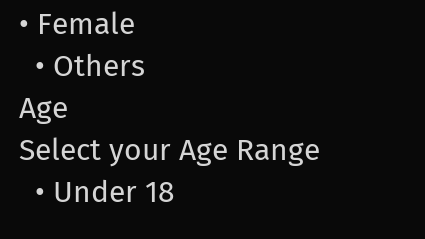• Female
  • Others
Age
Select your Age Range
  • Under 18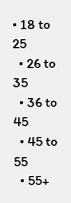• 18 to 25
  • 26 to 35
  • 36 to 45
  • 45 to 55
  • 55+